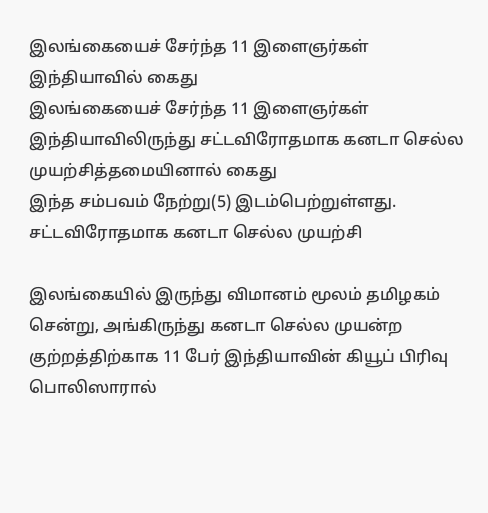இலங்கையைச் சேர்ந்த 11 இளைஞர்கள் இந்தியாவில் கைது
இலங்கையைச் சேர்ந்த 11 இளைஞர்கள் இந்தியாவிலிருந்து சட்டவிரோதமாக கனடா செல்ல முயற்சித்தமையினால் கைது
இந்த சம்பவம் நேற்று(5) இடம்பெற்றுள்ளது.
சட்டவிரோதமாக கனடா செல்ல முயற்சி

இலங்கையில் இருந்து விமானம் மூலம் தமிழகம் சென்று, அங்கிருந்து கனடா செல்ல முயன்ற குற்றத்திற்காக 11 பேர் இந்தியாவின் கியூப் பிரிவு பொலிஸாரால்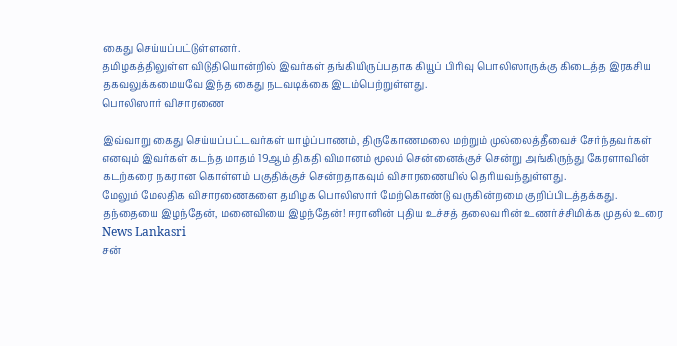கைது செய்யப்பட்டுள்ளனர்.
தமிழகத்திலுள்ள விடுதியொன்றில் இவர்கள் தங்கியிருப்பதாக கியூப் பிரிவு பொலிஸாருக்கு கிடைத்த இரகசிய தகவலுக்கமையவே இந்த கைது நடவடிக்கை இடம்பெற்றுள்ளது.
பொலிஸார் விசாரணை

இவ்வாறு கைது செய்யப்பட்டவர்கள் யாழ்ப்பாணம், திருகோணமலை மற்றும் முல்லைத்தீவைச் சேர்ந்தவர்கள் எனவும் இவர்கள் கடந்த மாதம் 19ஆம் திகதி விமானம் மூலம் சென்னைக்குச் சென்று அங்கிருந்து கேரளாவின் கடற்கரை நகரான கொள்ளம் பகுதிக்குச் சென்றதாகவும் விசாரணையில் தெரியவந்துள்ளது.
மேலும் மேலதிக விசாரணைகளை தமிழக பொலிஸார் மேற்கொண்டு வருகின்றமை குறிப்பிடத்தக்கது.
தந்தையை இழந்தேன், மனைவியை இழந்தேன்! ஈரானின் புதிய உச்சத் தலைவரின் உணர்ச்சிமிக்க முதல் உரை News Lankasri
சன்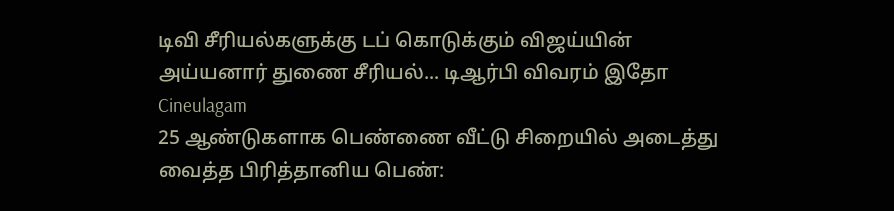டிவி சீரியல்களுக்கு டப் கொடுக்கும் விஜய்யின் அய்யனார் துணை சீரியல்... டிஆர்பி விவரம் இதோ Cineulagam
25 ஆண்டுகளாக பெண்ணை வீட்டு சிறையில் அடைத்து வைத்த பிரித்தானிய பெண்: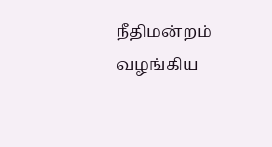நீதிமன்றம் வழங்கிய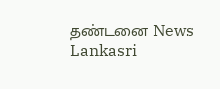தண்டனை News Lankasri